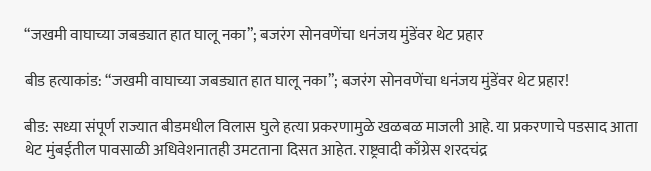“जखमी वाघाच्या जबड्यात हात घालू नका”; बजरंग सोनवणेंचा धनंजय मुंडेंवर थेट प्रहार

बीड हत्याकांड: “जखमी वाघाच्या जबड्यात हात घालू नका”; बजरंग सोनवणेंचा धनंजय मुंडेंवर थेट प्रहार!

बीड: सध्या संपूर्ण राज्यात बीडमधील विलास घुले हत्या प्रकरणामुळे खळबळ माजली आहे. या प्रकरणाचे पडसाद आता थेट मुंबईतील पावसाळी अधिवेशनातही उमटताना दिसत आहेत. राष्ट्रवादी काँग्रेस शरदचंद्र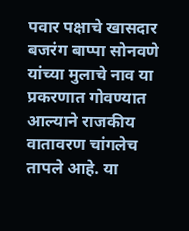पवार पक्षाचे खासदार बजरंग बाप्पा सोनवणे यांच्या मुलाचे नाव या प्रकरणात गोवण्यात आल्याने राजकीय वातावरण चांगलेच तापले आहे. या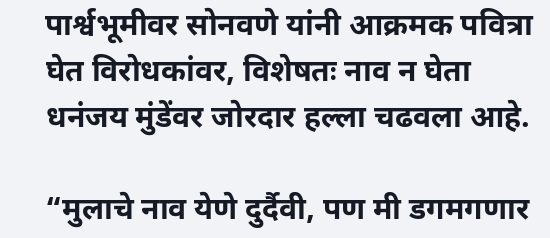पार्श्वभूमीवर सोनवणे यांनी आक्रमक पवित्रा घेत विरोधकांवर, विशेषतः नाव न घेता धनंजय मुंडेंवर जोरदार हल्ला चढवला आहे.

“मुलाचे नाव येणे दुर्दैवी, पण मी डगमगणार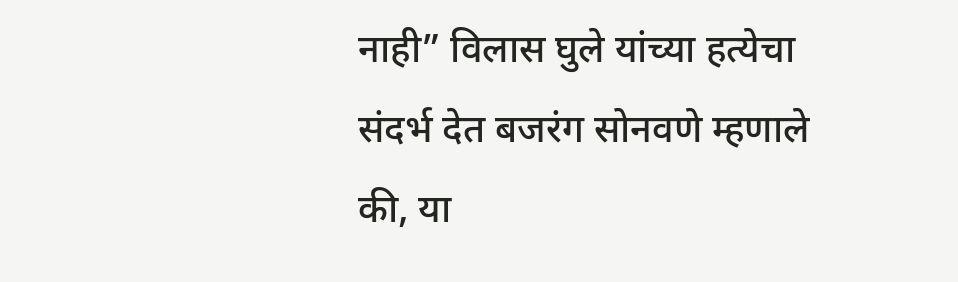नाही” विलास घुले यांच्या हत्येचा संदर्भ देत बजरंग सोनवणे म्हणाले की, या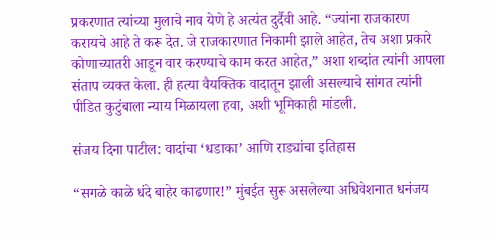प्रकरणात त्यांच्या मुलाचे नाव येणे हे अत्यंत दुर्दैवी आहे. “ज्यांना राजकारण करायचे आहे ते करू देत. जे राजकारणात निकामी झाले आहेत, तेच अशा प्रकारे कोणाच्यातरी आडून वार करण्याचे काम करत आहेत,” अशा शब्दांत त्यांनी आपला संताप व्यक्त केला. ही हत्या वैयक्तिक वादातून झाली असल्याचे सांगत त्यांनी पीडित कुटुंबाला न्याय मिळायला हवा, अशी भूमिकाही मांडली.

संजय दिना पाटील: वादांचा ‘धडाका’ आणि राड्यांचा इतिहास

“सगळे काळे धंदे बाहेर काढणार!” मुंबईत सुरू असलेल्या अधिवेशनात धनंजय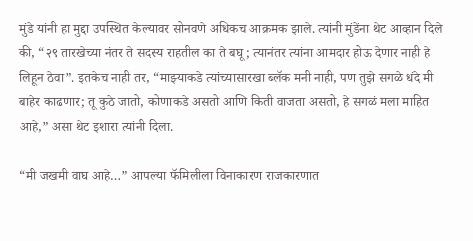मुंडे यांनी हा मुद्दा उपस्थित केल्यावर सोनवणे अधिकच आक्रमक झाले. त्यांनी मुंडेंना थेट आव्हान दिले की, “२९ तारखेच्या नंतर ते सदस्य राहतील का ते बघू; त्यानंतर त्यांना आमदार होऊ देणार नाही हे लिहून ठेवा”. इतकेच नाही तर, “माझ्याकडे त्यांच्यासारखा ब्लॅक मनी नाही, पण तुझे सगळे धंदे मी बाहेर काढणार; तू कुठे जातो, कोणाकडे असतो आणि किती वाजता असतो, हे सगळं मला माहित आहे,” असा थेट इशारा त्यांनी दिला.

“मी जखमी वाघ आहे…” आपल्या फॅमिलीला विनाकारण राजकारणात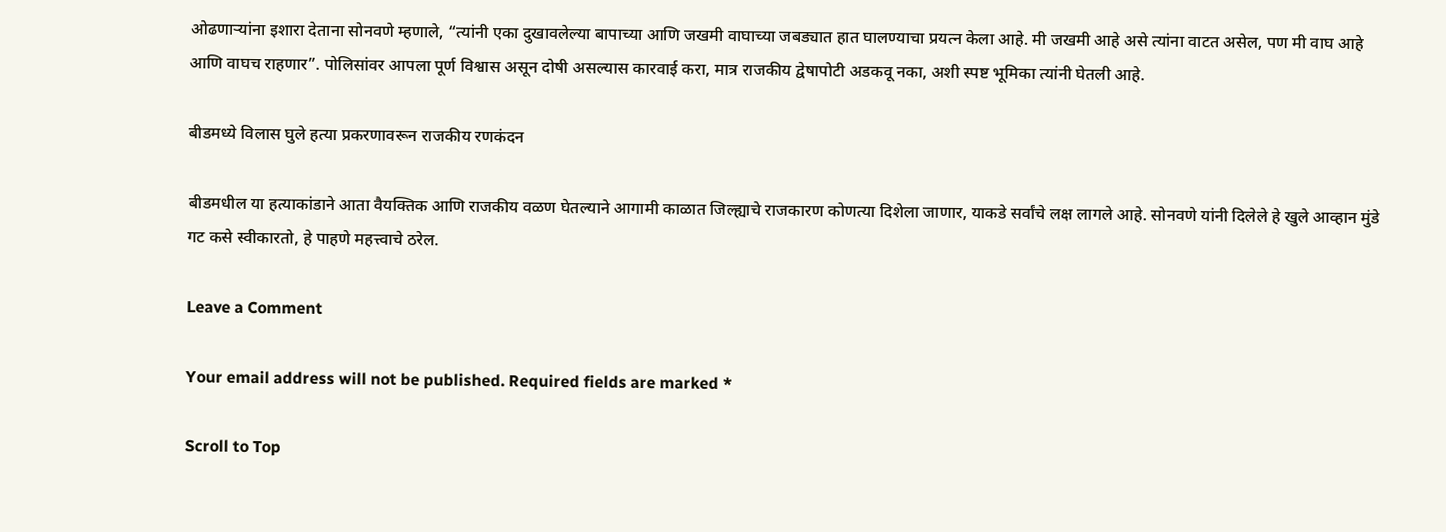ओढणाऱ्यांना इशारा देताना सोनवणे म्हणाले, “त्यांनी एका दुखावलेल्या बापाच्या आणि जखमी वाघाच्या जबड्यात हात घालण्याचा प्रयत्न केला आहे. मी जखमी आहे असे त्यांना वाटत असेल, पण मी वाघ आहे आणि वाघच राहणार”. पोलिसांवर आपला पूर्ण विश्वास असून दोषी असल्यास कारवाई करा, मात्र राजकीय द्वेषापोटी अडकवू नका, अशी स्पष्ट भूमिका त्यांनी घेतली आहे.

बीडमध्ये विलास घुले हत्या प्रकरणावरून राजकीय रणकंदन

बीडमधील या हत्याकांडाने आता वैयक्तिक आणि राजकीय वळण घेतल्याने आगामी काळात जिल्ह्याचे राजकारण कोणत्या दिशेला जाणार, याकडे सर्वांचे लक्ष लागले आहे. सोनवणे यांनी दिलेले हे खुले आव्हान मुंडे गट कसे स्वीकारतो, हे पाहणे महत्त्वाचे ठरेल.

Leave a Comment

Your email address will not be published. Required fields are marked *

Scroll to Top